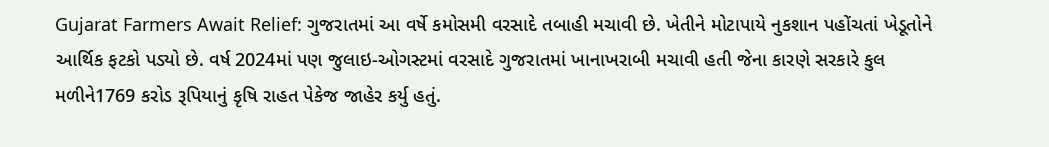Gujarat Farmers Await Relief: ગુજરાતમાં આ વર્ષે કમોસમી વરસાદે તબાહી મચાવી છે. ખેતીને મોટાપાયે નુકશાન પહોંચતાં ખેડૂતોને આર્થિક ફટકો પડ્યો છે. વર્ષ 2024માં પણ જુલાઇ-ઓગસ્ટમાં વરસાદે ગુજરાતમાં ખાનાખરાબી મચાવી હતી જેના કારણે સરકારે કુલ મળીને1769 કરોડ રૂપિયાનું કૃષિ રાહત પેકેજ જાહેર કર્યુ હતું.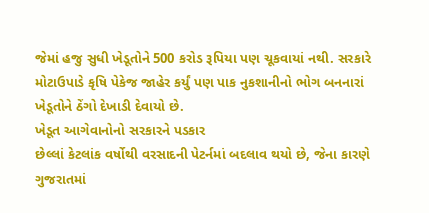જેમાં હજુ સુધી ખેડૂતોને 500 કરોડ રૂપિયા પણ ચૂકવાયાં નથી. સરકારે મોટાઉપાડે કૃષિ પેકેજ જાહેર કર્યું પણ પાક નુકશાનીનો ભોગ બનનારાં ખેડૂતોને ઠેંગો દેખાડી દેવાયો છે.
ખેડૂત આગેવાનોનો સરકારને પડકાર
છેલ્લાં કેટલાંક વર્ષોથી વરસાદની પેટર્નમાં બદલાવ થયો છે, જેના કારણે ગુજરાતમાં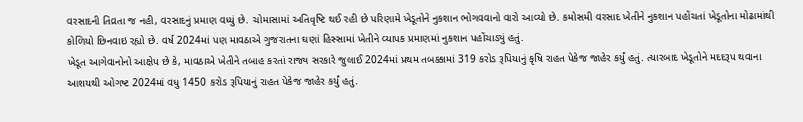વરસાદની તિવ્રતા જ નહી, વરસાદનું પ્રમાણ વધ્યું છે. ચોમાસામાં અતિવૃષ્ટિ થઈ રહી છે પરિણામે ખેડૂતોને નુકશાન ભોગવવાનો વારો આવ્યો છે. કમોસમી વરસાદ ખેતીને નુકશાન પહોંચતાં ખેડૂતોના મોઢામાંથી કોળિયો છિનવાઇ રહ્યો છે. વર્ષ 2024માં પણ માવઠાએ ગુજરાતના ઘણાં હિસ્સામાં ખેતીને વ્યાપક પ્રમાણમાં નુકશાન પહોંચાડ્યું હતું.
ખેડૂત આગેવાનોનો આક્ષેપ છે કે, માવઠાએ ખેતીને તબાહ કરતાં રાજ્ય સરકારે જુલાઈ 2024માં પ્રથમ તબક્કામાં 319 કરોડ રૂપિયાનું કૃષિ રાહત પેકેજ જાહેર કર્યું હતું. ત્યારબાદ ખેડૂતોને મદદરૂપ થવાના આશયથી ઓગષ્ટ 2024માં વધુ 1450 કરોડ રૂપિયાનું રાહત પેકેજ જાહેર કર્યું હતું.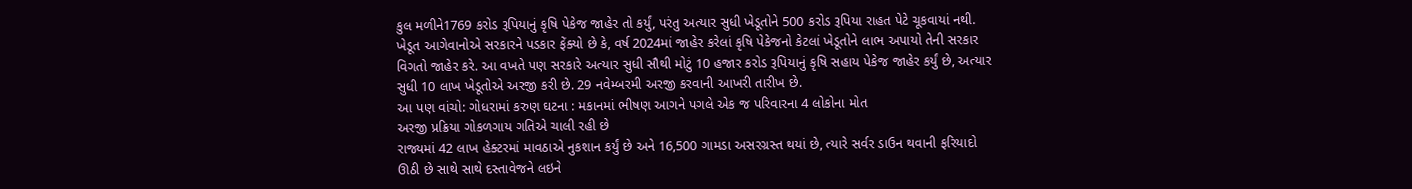કુલ મળીને1769 કરોડ રૂપિયાનું કૃષિ પેકેજ જાહેર તો કર્યું, પરંતુ અત્યાર સુધી ખેડૂતોને 500 કરોડ રૂપિયા રાહત પેટે ચૂકવાયાં નથી. ખેડૂત આગેવાનોએ સરકારને પડકાર ફેંક્યો છે કે, વર્ષ 2024માં જાહેર કરેલાં કૃષિ પેકેજનો કેટલાં ખેડૂતોને લાભ અપાયો તેની સરકાર વિગતો જાહેર કરે. આ વખતે પણ સરકારે અત્યાર સુધી સૌથી મોટું 10 હજાર કરોડ રૂપિયાનું કૃષિ સહાય પેકેજ જાહેર કર્યું છે, અત્યાર સુધી 10 લાખ ખેડૂતોએ અરજી કરી છે. 29 નવેમ્બરમી અરજી કરવાની આખરી તારીખ છે.
આ પણ વાંચો: ગોધરામાં કરુણ ઘટના : મકાનમાં ભીષણ આગને પગલે એક જ પરિવારના 4 લોકોના મોત
અરજી પ્રક્રિયા ગોકળગાય ગતિએ ચાલી રહી છે
રાજ્યમાં 42 લાખ હેક્ટરમાં માવઠાએ નુકશાન કર્યું છે અને 16,500 ગામડા અસરગ્રસ્ત થયાં છે, ત્યારે સર્વર ડાઉન થવાની ફરિયાદો ઊઠી છે સાથે સાથે દસ્તાવેજને લઇને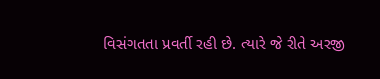વિસંગતતા પ્રવર્તી રહી છે. ત્યારે જે રીતે અરજી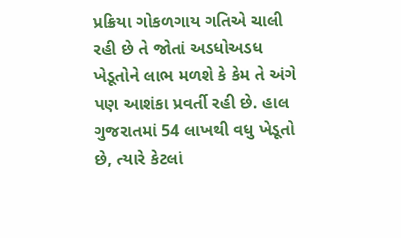પ્રક્રિયા ગોકળગાય ગતિએ ચાલી રહી છે તે જોતાં અડધોઅડધ ખેડૂતોને લાભ મળશે કે કેમ તે અંગે પણ આશંકા પ્રવર્તી રહી છે. હાલ ગુજરાતમાં 54 લાખથી વધુ ખેડૂતો છે, ત્યારે કેટલાં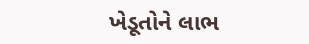ખેડૂતોને લાભ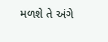મળશે તે અંગે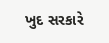ખુદ સરકારે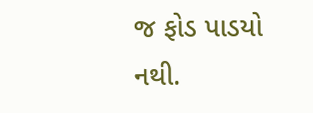જ ફોડ પાડયો નથી.